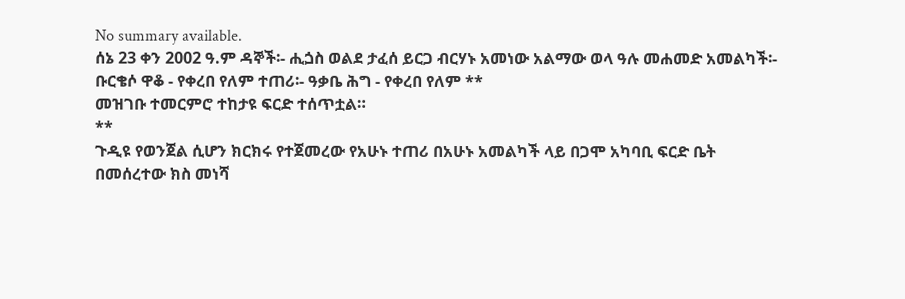No summary available.
ሰኔ 23 ቀን 2002 ዓ.ም ዳኞች፡- ሒጏስ ወልደ ታፈሰ ይርጋ ብርሃኑ አመነው አልማው ወላ ዓሉ መሐመድ አመልካች፡- ቡርቄሶ ዋቆ - የቀረበ የለም ተጠሪ፡- ዓቃቤ ሕግ - የቀረበ የለም **
መዝገቡ ተመርምሮ ተከታዩ ፍርድ ተሰጥቷል።
**
ጉዲዩ የወንጀል ሲሆን ክርክሩ የተጀመረው የአሁኑ ተጠሪ በአሁኑ አመልካች ላይ በጋሞ አካባቢ ፍርድ ቤት በመሰረተው ክስ መነሻ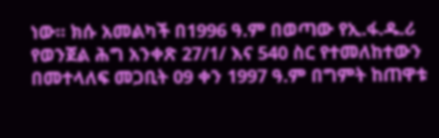ነው። ክሱ አመልካች በ1996 ዓ.ም በወጣው የኢ.ፋ.ዱ.ሪ የወንጀል ሕግ አንቀጽ 27/1/ እና 540 ስር የተመለከተውን በመተላለፍ መጋቢት 09 ቀን 1997 ዓ.ም በግምት ከጠዋቱ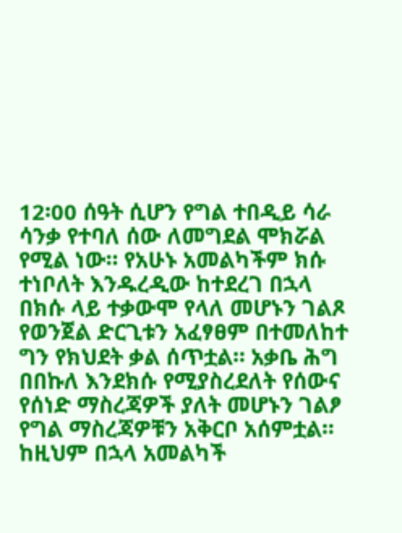12፡00 ሰዓት ሲሆን የግል ተበዲይ ሳራ ሳንቃ የተባለ ሰው ለመግደል ሞክሯል የሚል ነው። የአሁኑ አመልካችም ክሱ ተነቦለት እንዱረዲው ከተደረገ በኋላ በክሱ ላይ ተቃውሞ የላለ መሆኑን ገልጾ የወንጀል ድርጊቱን አፈፃፀም በተመለከተ ግን የክህደት ቃል ሰጥቷል። አቃቤ ሕግ በበኩለ እንደክሱ የሚያስረደለት የሰውና የሰነድ ማስረጃዎች ያለት መሆኑን ገልፆ የግል ማስረጃዎቹን አቅርቦ አሰምቷል። ከዚህም በኋላ አመልካች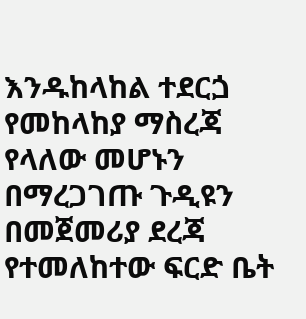እንዱከላከል ተደርጏ የመከላከያ ማስረጃ የላለው መሆኑን በማረጋገጡ ጉዲዩን በመጀመሪያ ደረጃ የተመለከተው ፍርድ ቤት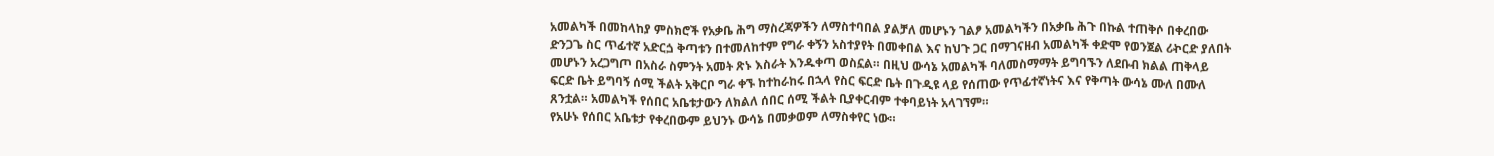አመልካች በመከላከያ ምስክሮች የአቃቤ ሕግ ማስረጃዎችን ለማስተባበል ያልቻለ መሆኑን ገልፆ አመልካችን በአቃቤ ሕጉ በኩል ተጠቅሶ በቀረበው ድንጋጌ ስር ጥፊተኛ አድርጏ ቅጣቱን በተመለከተም የግራ ቀኝን አስተያየት በመቀበል እና ከህጉ ጋር በማገናዘብ አመልካች ቀድሞ የወንጀል ሪኯርድ ያለበት መሆኑን አረጋግጦ በአስራ ስምንት አመት ጽኑ እስራት እንዱቀጣ ወስኗል። በዚህ ውሳኔ አመልካች ባለመስማማት ይግባኙን ለደቡብ ክልል ጠቅላይ ፍርድ ቤት ይግባኝ ሰሚ ችልት አቅርቦ ግራ ቀኙ ከተከራከሩ በኋላ የስር ፍርድ ቤት በጉዲዩ ላይ የሰጠው የጥፊተኛነትና እና የቅጣት ውሳኔ ሙለ በሙለ ጸንቷል። አመልካች የሰበር አቤቱታውን ለክልለ ሰበር ሰሚ ችልት ቢያቀርብም ተቀባይነት አላገኘም።
የአሁኑ የሰበር አቤቱታ የቀረበውም ይህንኑ ውሳኔ በመቃወም ለማስቀየር ነው።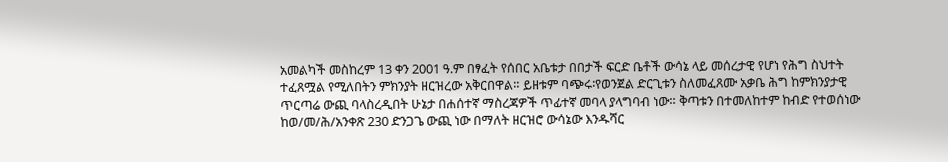አመልካች መስከረም 13 ቀን 2001 ዓ.ም በፃፈት የሰበር አቤቱታ በበታች ፍርድ ቤቶች ውሳኔ ላይ መሰረታዊ የሆነ የሕግ ስህተት ተፈጸሟል የሚለበትን ምክንያት ዘርዝረው አቅርበዋል። ይዘቱም ባጭሩ፡የወንጀል ድርጊቱን ስለመፈጸሙ አቃቤ ሕግ ከምክንያታዊ ጥርጣሬ ውጪ ባላስረዲበት ሁኔታ በሐሰተኛ ማስረጃዎች ጥፊተኛ መባላ ያላግባብ ነው። ቅጣቱን በተመለከተም ከብድ የተወሰነው ከወ/መ/ሕ/አንቀጽ 230 ድንጋጌ ውጪ ነው በማለት ዘርዝሮ ውሳኔው እንዱሻር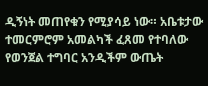ዲኝነት መጠየቁን የሚያሳይ ነው። አቤቱታው ተመርምሮም አመልካች ፈጸመ የተባለው የወንጀል ተግባር አንዲችም ውጤት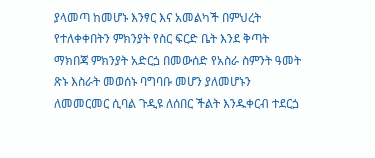ያላመጣ ከመሆኑ እንፃር እና አመልካች በምህረት የተለቀቀበትን ምክንያት የስር ፍርድ ቤት እንደ ቅጣት ማክበጃ ምክንያት አድርጏ በመውሰድ የአስራ ስምንት ዓመት ጽኑ እስራት መወሰኑ ባግባቡ መሆን ያለመሆኑን ለመመርመር ሲባል ጉዲዩ ለሰበር ችልት እንዱቀርብ ተደርጏ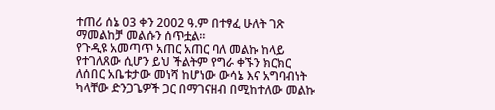ተጠሪ ሰኔ 03 ቀን 2002 ዓ.ም በተፃፈ ሁለት ገጽ ማመልከቻ መልሱን ሰጥቷል።
የጉዲዩ አመጣጥ አጠር አጠር ባለ መልኩ ከላይ የተገለጸው ሲሆን ይህ ችልትም የግራ ቀኙን ክርክር ለሰበር አቤቱታው መነሻ ከሆነው ውሳኔ እና አግባብነት ካላቸው ድንጋጌዎች ጋር በማገናዘብ በሚከተለው መልኩ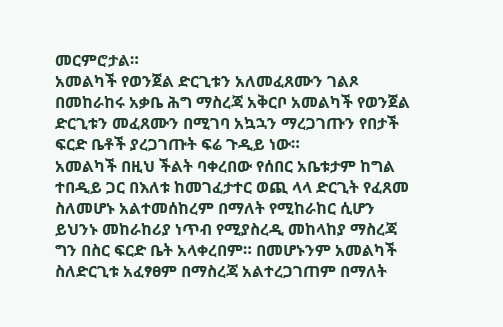መርምሮታል።
አመልካች የወንጀል ድርጊቱን አለመፈጸሙን ገልጾ በመከራከሩ አቃቤ ሕግ ማስረጃ አቅርቦ አመልካች የወንጀል ድርጊቱን መፈጸሙን በሚገባ አኳኋን ማረጋገጡን የበታች ፍርድ ቤቶች ያረጋገጡት ፍሬ ጉዲይ ነው።
አመልካች በዚህ ችልት ባቀረበው የሰበር አቤቱታም ከግል ተበዲይ ጋር በእለቱ ከመገፈታተር ወጪ ላላ ድርጊት የፈጸመ ስለመሆኑ አልተመሰከረም በማለት የሚከራከር ሲሆን ይህንኑ መከራከሪያ ነጥብ የሚያስረዲ መከላከያ ማስረጃ ግን በስር ፍርድ ቤት አላቀረበም። በመሆኑንም አመልካች ስለድርጊቱ አፈፃፀም በማስረጃ አልተረጋገጠም በማለት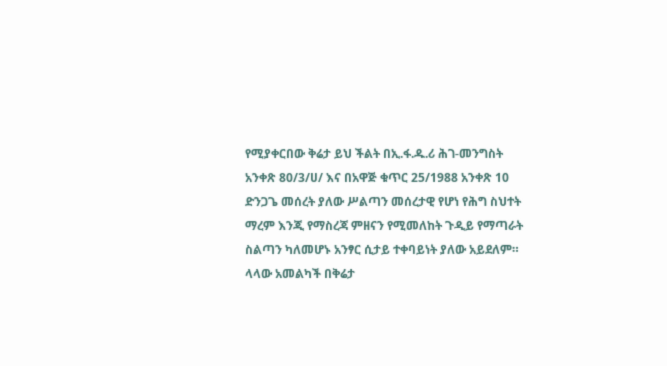የሚያቀርበው ቅሬታ ይህ ችልት በኢ.ፋ.ዱ.ሪ ሕገ-መንግስት አንቀጽ 80/3/ሀ/ እና በአዋጅ ቁጥር 25/1988 አንቀጽ 10 ድንጋጌ መሰረት ያለው ሥልጣን መሰረታዊ የሆነ የሕግ ስህተት ማረም እንጂ የማስረጃ ምዘናን የሚመለከት ጉዲይ የማጣራት ስልጣን ካለመሆኑ አንፃር ሲታይ ተቀባይነት ያለው አይደለም።
ላላው አመልካች በቅሬታ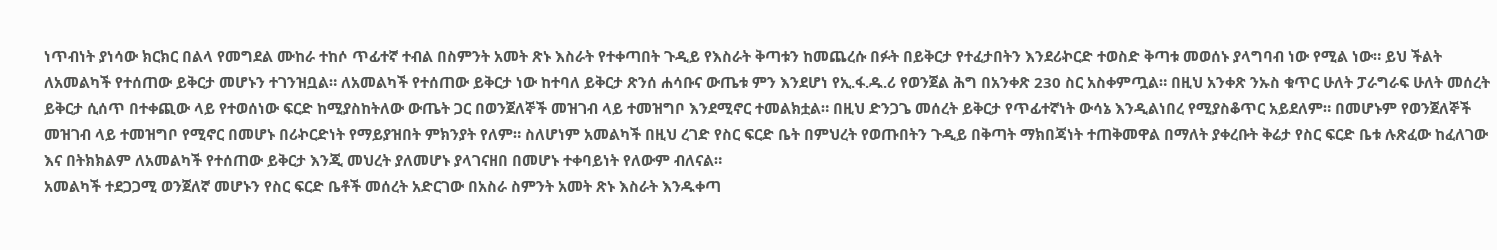ነጥብነት ያነሳው ክርክር በልላ የመግደል ሙከራ ተከሶ ጥፊተኛ ተብል በስምንት አመት ጽኑ እስራት የተቀጣበት ጉዲይ የእስራት ቅጣቱን ከመጨረሱ በፉት በይቅርታ የተፈታበትን እንደሪኯርድ ተወስድ ቅጣቱ መወሰኑ ያላግባብ ነው የሚል ነው። ይህ ችልት ለአመልካች የተሰጠው ይቅርታ መሆኑን ተገንዝቧል። ለአመልካች የተሰጠው ይቅርታ ነው ከተባለ ይቅርታ ጽንሰ ሐሳቡና ውጤቱ ምን እንደሆነ የኢ.ፋ.ዱ.ሪ የወንጀል ሕግ በአንቀጽ 230 ስር አስቀምጧል። በዚህ አንቀጽ ንኡስ ቁጥር ሁለት ፓራግራፍ ሁለት መሰረት ይቅርታ ሲሰጥ በተቀጪው ላይ የተወሰነው ፍርድ ከሚያስከትለው ውጤት ጋር በወንጀለኞች መዝገብ ላይ ተመዝግቦ እንደሚኖር ተመልክቷል። በዚህ ድንጋጌ መሰረት ይቅርታ የጥፊተኛነት ውሳኔ እንዲልነበረ የሚያስቆጥር አይደለም። በመሆኑም የወንጀለኞች መዝገብ ላይ ተመዝግቦ የሚኖር በመሆኑ በሪኯርድነት የማይያዝበት ምክንያት የለም። ስለሆነም አመልካች በዚህ ረገድ የስር ፍርድ ቤት በምህረት የወጡበትን ጉዲይ በቅጣት ማክበጃነት ተጠቅመዋል በማለት ያቀረቡት ቅሬታ የስር ፍርድ ቤቱ ሉጽፈው ከፈለገው እና በትክክልም ለአመልካች የተሰጠው ይቅርታ እንጂ መህረት ያለመሆኑ ያላገናዘበ በመሆኑ ተቀባይነት የለውም ብለናል።
አመልካች ተደጋጋሚ ወንጀለኛ መሆኑን የስር ፍርድ ቤቶች መሰረት አድርገው በአስራ ስምንት አመት ጽኑ እስራት እንዱቀጣ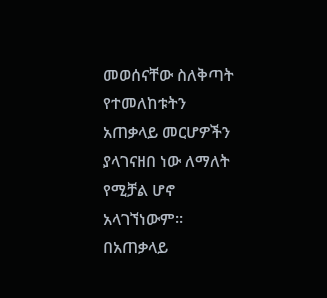መወሰናቸው ስለቅጣት የተመለከቱትን አጠቃላይ መርሆዎችን ያላገናዘበ ነው ለማለት የሚቻል ሆኖ አላገኘነውም። በአጠቃላይ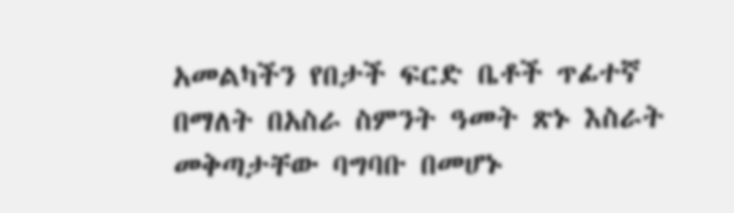አመልካችን የበታች ፍርድ ቤቶች ጥፊተኛ በማለት በአስራ ስምንት ዓመት ጽኑ እስራት መቅጣታቸው ባግባቡ በመሆኑ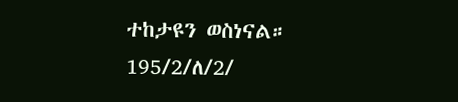ተከታዩን ወስነናል።
195/2/ለ/2/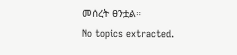መሰረት ፀንቷል።
No topics extracted.